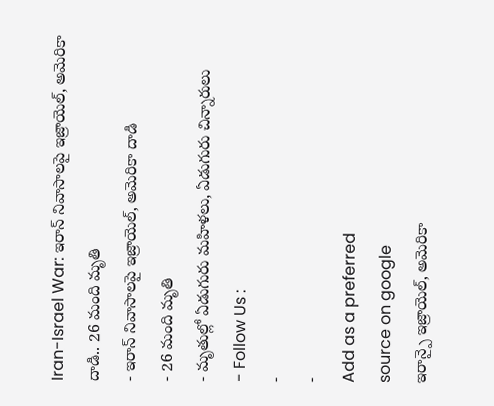Iran-Israel War: ఇరాన్ నివాసాలపై ఇజ్రాయెల్, అమెరికా దాడి.. 26 మంది మృతి
- ఇరాన్ నివాసాలపై ఇజ్రాయెల్, అమెరికా దాడి
- 26 మంది మృతి
- మృతుల్లో ఏడుగురు మహిళలు, ఏడుగురు చిన్నారులు
- Follow Us :
-
-
Add as a preferred
source on google
ఇరాన్పై ఇజ్రాయెల్, అమెరికా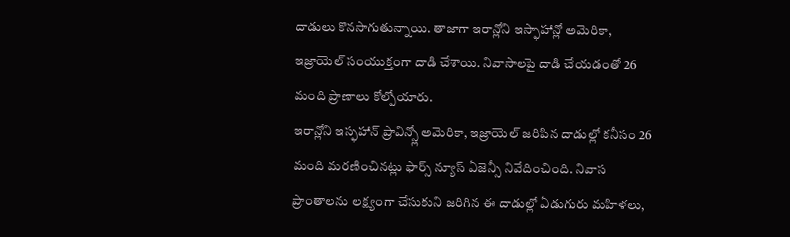దాడులు కొనసాగుతున్నాయి. తాజాగా ఇరాన్లోని ఇస్ఫాహాన్లో అమెరికా, ఇజ్రాయెల్ సంయుక్తంగా దాడి చేశాయి. నివాసాలపై దాడి చేయడంతో 26 మంది ప్రాణాలు కోల్పోయారు.
ఇరాన్లోని ఇస్ఫహాన్ ప్రావిన్స్లో అమెరికా, ఇజ్రాయెల్ జరిపిన దాడుల్లో కనీసం 26 మంది మరణించినట్లు ఫార్స్ న్యూస్ ఏజెన్సీ నివేదించింది. నివాస ప్రాంతాలను లక్ష్యంగా చేసుకుని జరిగిన ఈ దాడుల్లో ఏడుగురు మహిళలు,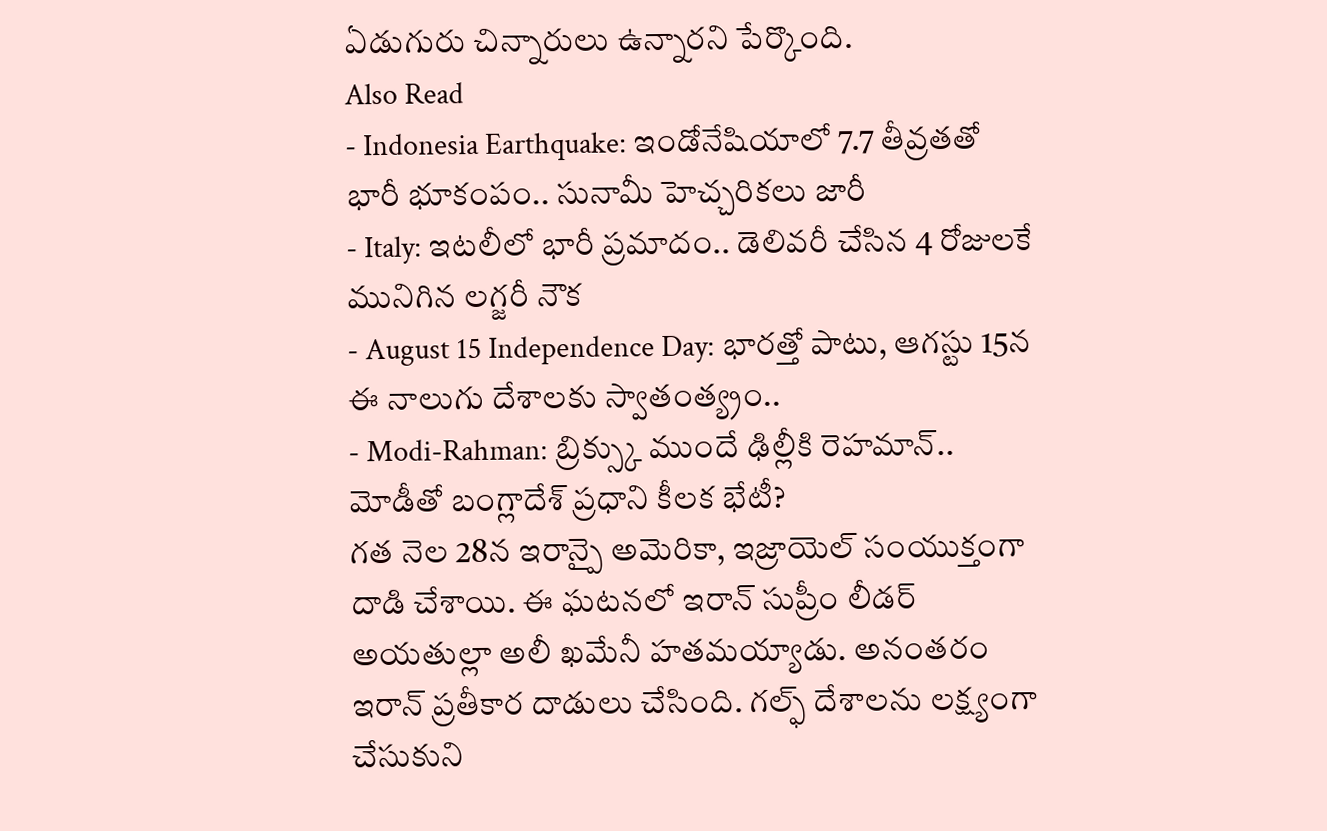ఏడుగురు చిన్నారులు ఉన్నారని పేర్కొంది.
Also Read
- Indonesia Earthquake: ఇండోనేషియాలో 7.7 తీవ్రతతో భారీ భూకంపం.. సునామీ హెచ్చరికలు జారీ
- Italy: ఇటలీలో భారీ ప్రమాదం.. డెలివరీ చేసిన 4 రోజులకే మునిగిన లగ్జరీ నౌక
- August 15 Independence Day: భారత్తో పాటు, ఆగస్టు 15న ఈ నాలుగు దేశాలకు స్వాతంత్య్రం..
- Modi-Rahman: బ్రిక్స్కు ముందే ఢిల్లీకి రెహమాన్.. మోడీతో బంగ్లాదేశ్ ప్రధాని కీలక భేటీ?
గత నెల 28న ఇరాన్పై అమెరికా, ఇజ్రాయెల్ సంయుక్తంగా దాడి చేశాయి. ఈ ఘటనలో ఇరాన్ సుప్రీం లీడర్ అయతుల్లా అలీ ఖమేనీ హతమయ్యాడు. అనంతరం ఇరాన్ ప్రతీకార దాడులు చేసింది. గల్ఫ్ దేశాలను లక్ష్యంగా చేసుకుని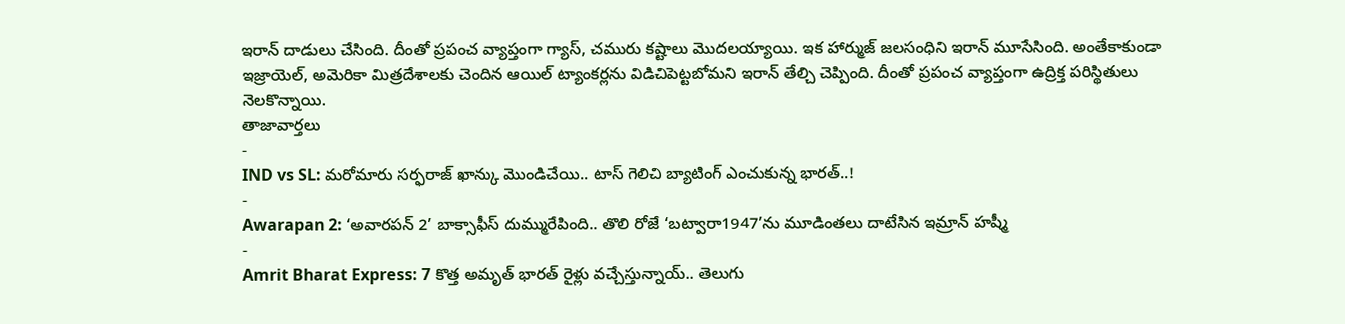ఇరాన్ దాడులు చేసింది. దీంతో ప్రపంచ వ్యాప్తంగా గ్యాస్, చమురు కష్టాలు మొదలయ్యాయి. ఇక హార్ముజ్ జలసంధిని ఇరాన్ మూసేసింది. అంతేకాకుండా ఇజ్రాయెల్, అమెరికా మిత్రదేశాలకు చెందిన ఆయిల్ ట్యాంకర్లను విడిచిపెట్టబోమని ఇరాన్ తేల్చి చెప్పింది. దీంతో ప్రపంచ వ్యాప్తంగా ఉద్రిక్త పరిస్థితులు నెలకొన్నాయి.
తాజావార్తలు
-
IND vs SL: మరోమారు సర్ఫరాజ్ ఖాన్కు మొండిచేయి.. టాస్ గెలిచి బ్యాటింగ్ ఎంచుకున్న భారత్..!
-
Awarapan 2: ‘అవారపన్ 2’ బాక్సాఫీస్ దుమ్మురేపింది.. తొలి రోజే ‘బట్వారా1947’ను మూడింతలు దాటేసిన ఇమ్రాన్ హష్మీ
-
Amrit Bharat Express: 7 కొత్త అమృత్ భారత్ రైళ్లు వచ్చేస్తున్నాయ్.. తెలుగు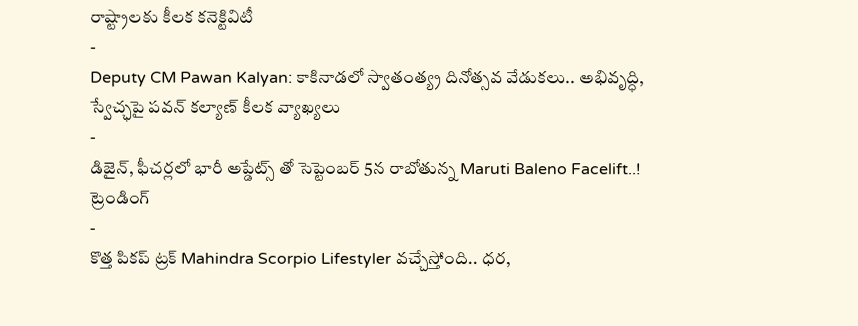రాష్ట్రాలకు కీలక కనెక్టివిటీ
-
Deputy CM Pawan Kalyan: కాకినాడలో స్వాతంత్య్ర దినోత్సవ వేడుకలు.. అభివృద్ధి, స్వేచ్ఛపై పవన్ కల్యాణ్ కీలక వ్యాఖ్యలు
-
డిజైన్, ఫీచర్లలో భారీ అప్డేట్స్ తో సెప్టెంబర్ 5న రాబోతున్న Maruti Baleno Facelift..!
ట్రెండింగ్
-
కొత్త పికప్ ట్రక్ Mahindra Scorpio Lifestyler వచ్చేస్తోంది.. ధర,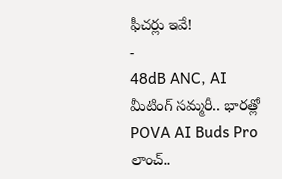ఫీచర్లు ఇవే!
-
48dB ANC, AI మీటింగ్ సమ్మరీ.. భారత్లో POVA AI Buds Pro లాంచ్..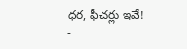ధర, ఫీచర్లు ఇవే!
-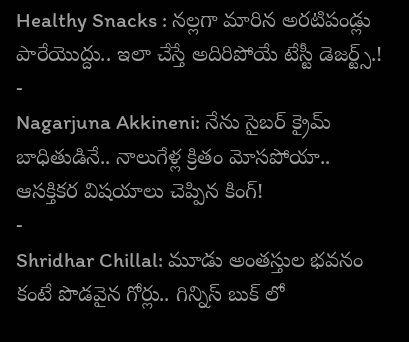Healthy Snacks : నల్లగా మారిన అరటిపండ్లు పారేయొద్దు.. ఇలా చేస్తే అదిరిపోయే టేస్టీ డెజర్ట్స్.!
-
Nagarjuna Akkineni: నేను సైబర్ క్రైమ్ బాధితుడినే.. నాలుగేళ్ల క్రితం మోసపోయా.. ఆసక్తికర విషయాలు చెప్పిన కింగ్!
-
Shridhar Chillal: మూడు అంతస్తుల భవనం కంటే పొడవైన గోర్లు.. గిన్నిస్ బుక్ లో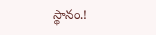స్థానం.!